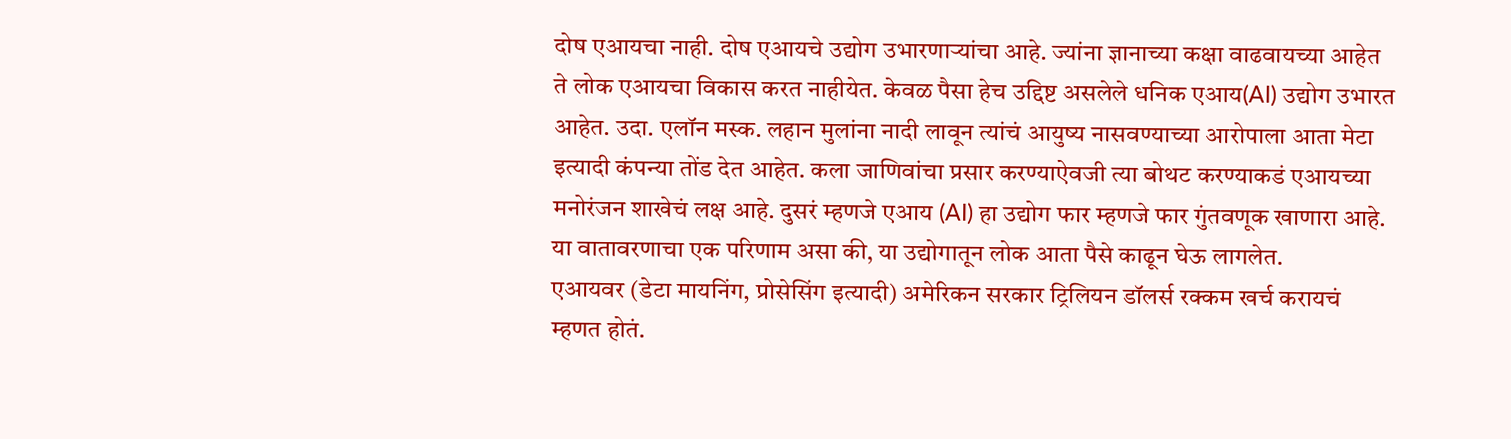दोष एआयचा नाही. दोष एआयचे उद्योग उभारणाऱ्यांचा आहे. ज्यांना ज्ञानाच्या कक्षा वाढवायच्या आहेत ते लोक एआयचा विकास करत नाहीयेत. केवळ पैसा हेच उद्दिष्ट असलेले धनिक एआय(AI) उद्योग उभारत आहेत. उदा. एलॉन मस्क. लहान मुलांना नादी लावून त्यांचं आयुष्य नासवण्याच्या आरोपाला आता मेटा इत्यादी कंपन्या तोंड देत आहेत. कला जाणिवांचा प्रसार करण्याऐवजी त्या बोथट करण्याकडं एआयच्या मनोरंजन शाखेचं लक्ष आहे. दुसरं म्हणजे एआय (AI) हा उद्योग फार म्हणजे फार गुंतवणूक खाणारा आहे.
या वातावरणाचा एक परिणाम असा की, या उद्योगातून लोक आता पैसे काढून घेऊ लागलेत.
एआयवर (डेटा मायनिंग, प्रोसेसिंग इत्यादी) अमेरिकन सरकार ट्रिलियन डॉलर्स रक्कम खर्च करायचं म्हणत होतं.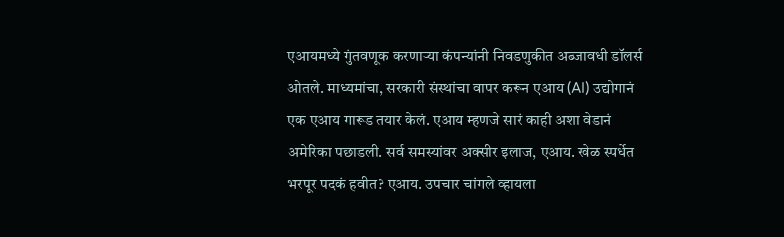एआयमध्ये गुंतवणूक करणाऱ्या कंपन्यांनी निवडणुकीत अब्जावधी डॉलर्स ओतले. माध्यमांचा, सरकारी संस्थांचा वापर करून एआय (AI) उद्योगानं एक एआय गारूड तयार केलं. एआय म्हणजे सारं काही अशा वेडानं अमेरिका पछाडली. सर्व समस्यांवर अक्सीर इलाज, एआय. खेळ स्पर्धेत भरपूर पदकं हवीत? एआय. उपचार चांगले व्हायला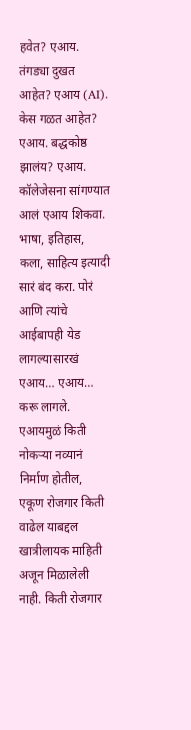हवेत? एआय. तंगड्या दुखत आहेत? एआय (AI). केस गळत आहेत? एआय. बद्धकोष्ठ झालंय? एआय. कॉलेजेसना सांगण्यात आलं एआय शिकवा. भाषा, इतिहास, कला, साहित्य इत्यादी सारं बंद करा. पोरं आणि त्यांचे आईबापही येड लागल्यासारखं एआय… एआय… करू लागले.
एआयमुळं किती नोकऱ्या नव्यानं निर्माण होतील, एकूण रोजगार किती वाढेल याबद्दल खात्रीलायक माहिती अजून मिळालेली नाही. किती रोजगार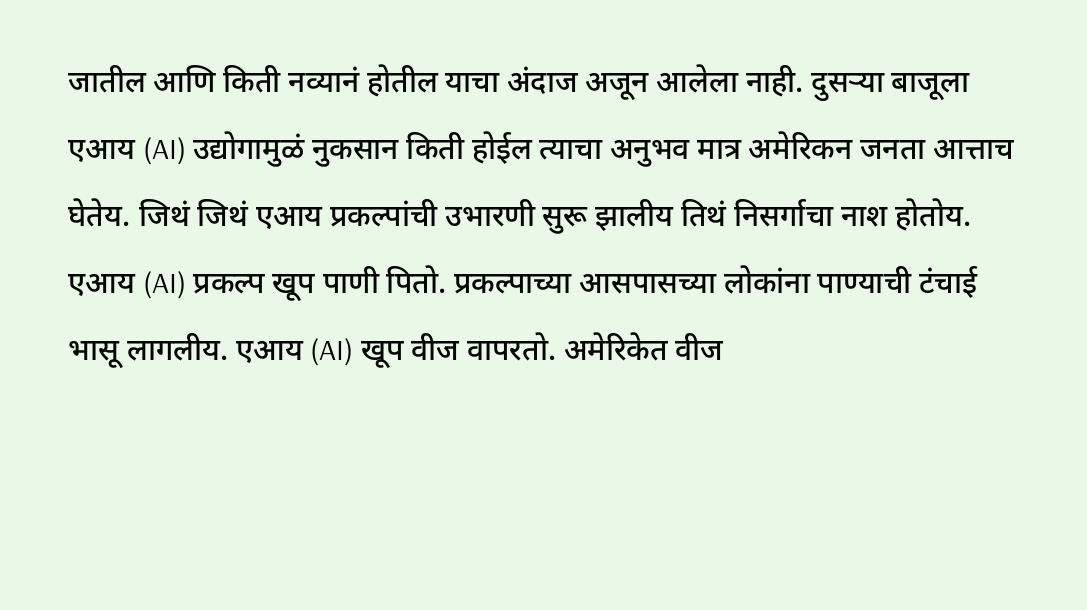जातील आणि किती नव्यानं होतील याचा अंदाज अजून आलेला नाही. दुसऱ्या बाजूला एआय (AI) उद्योगामुळं नुकसान किती होईल त्याचा अनुभव मात्र अमेरिकन जनता आत्ताच घेतेय. जिथं जिथं एआय प्रकल्पांची उभारणी सुरू झालीय तिथं निसर्गाचा नाश होतोय. एआय (AI) प्रकल्प खूप पाणी पितो. प्रकल्पाच्या आसपासच्या लोकांना पाण्याची टंचाई भासू लागलीय. एआय (AI) खूप वीज वापरतो. अमेरिकेत वीज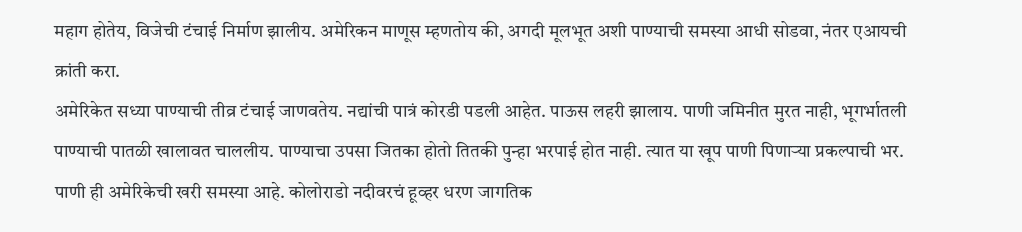महाग होतेय, विजेची टंचाई निर्माण झालीय. अमेरिकन माणूस म्हणतोय की, अगदी मूलभूत अशी पाण्याची समस्या आधी सोडवा, नंतर एआयची क्रांती करा.
अमेरिकेत सध्या पाण्याची तीव्र टंचाई जाणवतेय. नद्यांची पात्रं कोरडी पडली आहेत. पाऊस लहरी झालाय. पाणी जमिनीत मुरत नाही, भूगर्भातली पाण्याची पातळी खालावत चाललीय. पाण्याचा उपसा जितका होतो तितकी पुन्हा भरपाई होत नाही. त्यात या खूप पाणी पिणाऱ्या प्रकल्पाची भर. पाणी ही अमेरिकेची खरी समस्या आहे. कोलोराडो नदीवरचं हूव्हर धरण जागतिक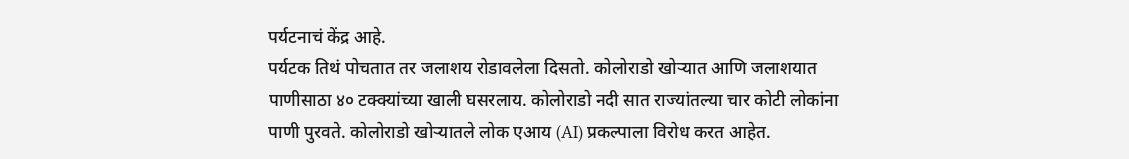पर्यटनाचं केंद्र आहे.
पर्यटक तिथं पोचतात तर जलाशय रोडावलेला दिसतो. कोलोराडो खोऱ्यात आणि जलाशयात पाणीसाठा ४० टक्क्यांच्या खाली घसरलाय. कोलोराडो नदी सात राज्यांतल्या चार कोटी लोकांना पाणी पुरवते. कोलोराडो खोऱ्यातले लोक एआय (AI) प्रकल्पाला विरोध करत आहेत.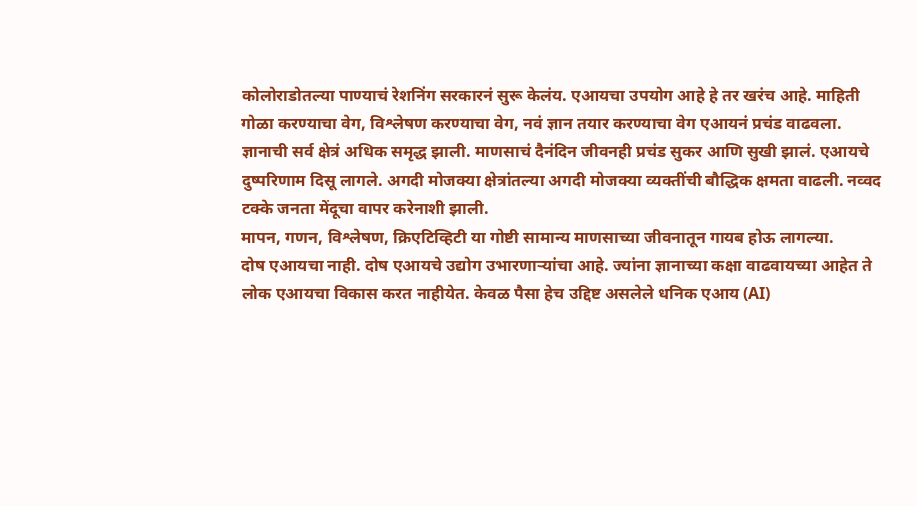कोलोराडोतल्या पाण्याचं रेशनिंग सरकारनं सुरू केलंय. एआयचा उपयोग आहे हे तर खरंच आहे. माहिती गोळा करण्याचा वेग, विश्लेषण करण्याचा वेग, नवं ज्ञान तयार करण्याचा वेग एआयनं प्रचंड वाढवला. ज्ञानाची सर्व क्षेत्रं अधिक समृद्ध झाली. माणसाचं दैनंदिन जीवनही प्रचंड सुकर आणि सुखी झालं. एआयचे दुष्परिणाम दिसू लागले. अगदी मोजक्या क्षेत्रांतल्या अगदी मोजक्या व्यक्तींची बौद्धिक क्षमता वाढली. नव्वद टक्के जनता मेंदूचा वापर करेनाशी झाली.
मापन, गणन, विश्लेषण, क्रिएटिव्हिटी या गोष्टी सामान्य माणसाच्या जीवनातून गायब होऊ लागल्या.
दोष एआयचा नाही. दोष एआयचे उद्योग उभारणाऱ्यांचा आहे. ज्यांना ज्ञानाच्या कक्षा वाढवायच्या आहेत ते लोक एआयचा विकास करत नाहीयेत. केवळ पैसा हेच उद्दिष्ट असलेले धनिक एआय (AI)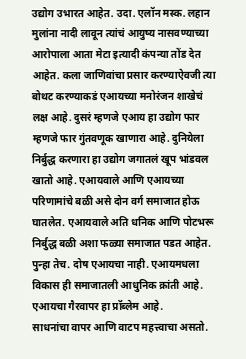उद्योग उभारत आहेत. उदा. एलॉन मस्क. लहान मुलांना नादी लावून त्यांचं आयुष्य नासवण्याच्या आरोपाला आता मेटा इत्यादी कंपन्या तोंड देत आहेत. कला जाणिवांचा प्रसार करण्याऐवजी त्या बोथट करण्याकडं एआयच्या मनोरंजन शाखेचं लक्ष आहे. दुसरं म्हणजे एआय हा उद्योग फार म्हणजे फार गुंतवणूक खाणारा आहे. दुनियेला निर्बुद्ध करणारा हा उद्योग जगातलं खूप भांडवल खातो आहे. एआयवाले आणि एआयच्या परिणामांचे बळी असे दोन वर्ग समाजात होऊ घातलेत. एआयवाले अति धनिक आणि पोटभरू निर्बुद्ध बळी अशा फळ्या समाजात पडत आहेत.
पुन्हा तेच. दोष एआयचा नाही. एआयमधला विकास ही समाजातली आधुनिक क्रांती आहे. एआयचा गैरवापर हा प्रॉब्लेम आहे.
साधनांचा वापर आणि वाटप महत्त्वाचा असतो.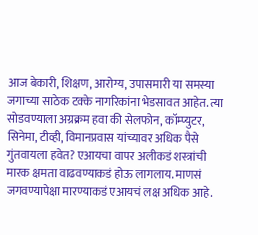आज बेकारी, शिक्षण, आरोग्य, उपासमारी या समस्या जगाच्या साठेक टक्के नागरिकांना भेडसावत आहेत. त्या सोडवण्याला अग्रक्रम हवा की सेलफोन, कॉम्प्युटर, सिनेमा, टीव्ही, विमानप्रवास यांच्यावर अधिक पैसे गुंतवायला हवेत? एआयचा वापर अलीकडं शस्त्रांची मारक क्षमता वाढवण्याकडं होऊ लागलाय. माणसं जगवण्यापेक्षा मारण्याकडं एआयचं लक्ष अधिक आहे.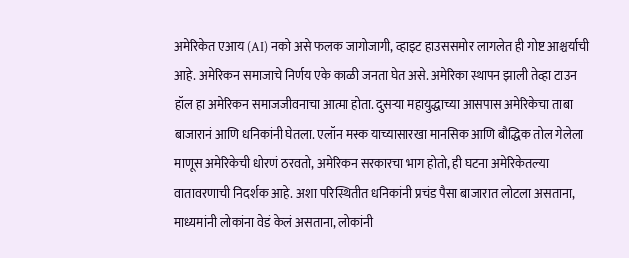अमेरिकेत एआय (AI) नको असे फलक जागोजागी, व्हाइट हाउससमोर लागलेत ही गोष्ट आश्चर्याची आहे. अमेरिकन समाजाचे निर्णय एके काळी जनता घेत असे. अमेरिका स्थापन झाली तेव्हा टाउन हॉल हा अमेरिकन समाजजीवनाचा आत्मा होता. दुसऱ्या महायुद्धाच्या आसपास अमेरिकेचा ताबा बाजारानं आणि धनिकांनी घेतला. एलॉन मस्क याच्यासारखा मानसिक आणि बौद्धिक तोल गेलेला माणूस अमेरिकेची धोरणं ठरवतो, अमेरिकन सरकारचा भाग होतो, ही घटना अमेरिकेतल्या वातावरणाची निदर्शक आहे. अशा परिस्थितीत धनिकांनी प्रचंड पैसा बाजारात लोटला असताना, माध्यमांनी लोकांना वेडं केलं असताना, लोकांनी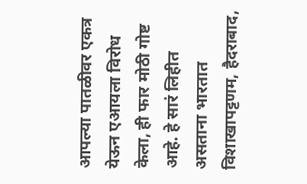आपल्या पातळीवर एकत्र येऊन एआयला विरोध केला, ही फार मोठी गोष्ट आहे. हे सारं लिहीत असताना भारतात विशाखापट्टणम, हैदराबाद,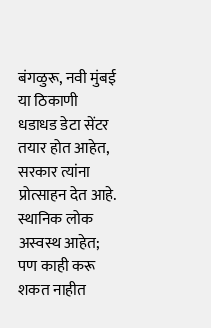बंगळुरू, नवी मुंबई या ठिकाणी धडाधड डेटा सेंटर तयार होत आहेत, सरकार त्यांना प्रोत्साहन देत आहे. स्थानिक लोक अस्वस्थ आहेत; पण काही करू शकत नाहीत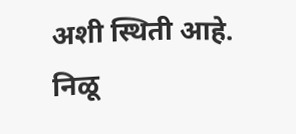अशी स्थिती आहे.
निळू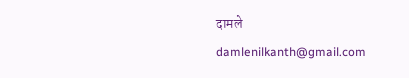दामले
damlenilkanth@gmail.com